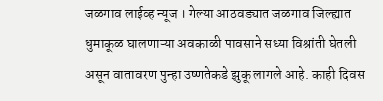जळगाव लाईव्ह न्यूज । गेल्या आठवड्यात जळगाव जिल्ह्यात धुमाकूळ घालणाऱ्या अवकाळी पावसाने सध्या विश्रांती घेतली असून वातावरण पुन्हा उष्णतेकडे झुकू लागले आहे. काही दिवस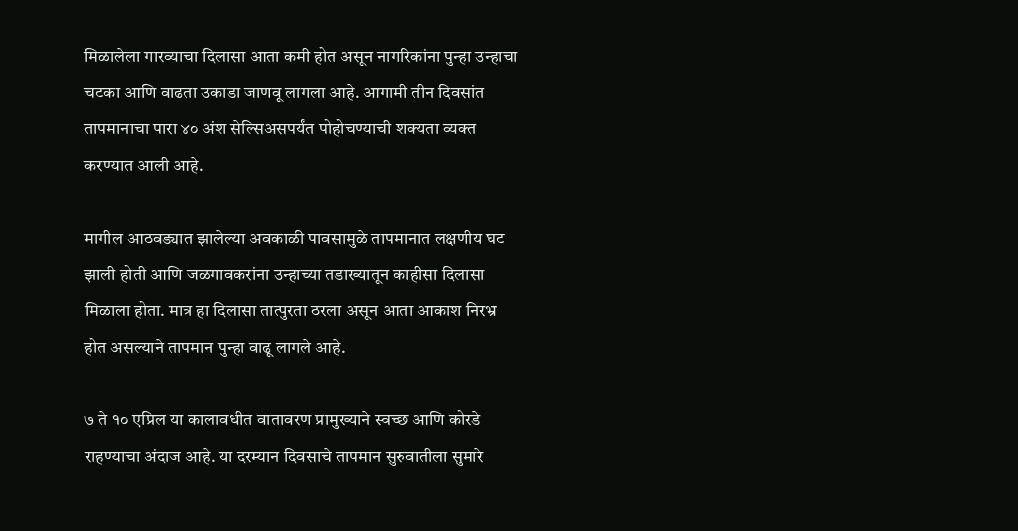मिळालेला गारव्याचा दिलासा आता कमी होत असून नागरिकांना पुन्हा उन्हाचा चटका आणि वाढता उकाडा जाणवू लागला आहे. आगामी तीन दिवसांत तापमानाचा पारा ४० अंश सेल्सिअसपर्यंत पोहोचण्याची शक्यता व्यक्त करण्यात आली आहे.

मागील आठवड्यात झालेल्या अवकाळी पावसामुळे तापमानात लक्षणीय घट झाली होती आणि जळगावकरांना उन्हाच्या तडाख्यातून काहीसा दिलासा मिळाला होता. मात्र हा दिलासा तात्पुरता ठरला असून आता आकाश निरभ्र होत असल्याने तापमान पुन्हा वाढू लागले आहे.

७ ते १० एप्रिल या कालावधीत वातावरण प्रामुख्याने स्वच्छ आणि कोरडे राहण्याचा अंदाज आहे. या दरम्यान दिवसाचे तापमान सुरुवातीला सुमारे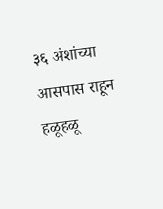३६ अंशांच्या आसपास राहून हळूहळू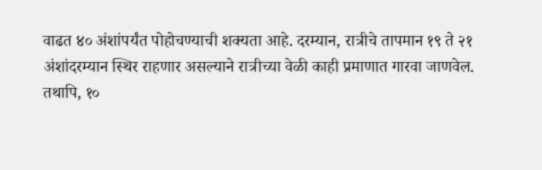वाढत ४० अंशांपर्यंत पोहोचण्याची शक्यता आहे. दरम्यान, रात्रीचे तापमान १९ ते २१ अंशांदरम्यान स्थिर राहणार असल्याने रात्रीच्या वेळी काही प्रमाणात गारवा जाणवेल.
तथापि, १०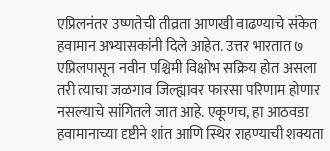एप्रिलनंतर उष्णतेची तीव्रता आणखी वाढण्याचे संकेत हवामान अभ्यासकांनी दिले आहेत. उत्तर भारतात ७ एप्रिलपासून नवीन पश्चिमी विक्षोभ सक्रिय होत असला तरी त्याचा जळगाव जिल्ह्यावर फारसा परिणाम होणार नसल्याचे सांगितले जात आहे. एकूणच, हा आठवडा हवामानाच्या दृष्टीने शांत आणि स्थिर राहण्याची शक्यता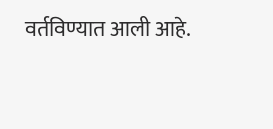वर्तविण्यात आली आहे.